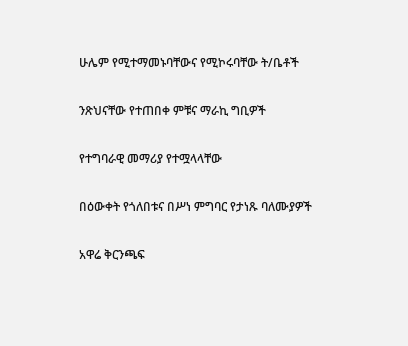ሁሌም የሚተማመኑባቸውና የሚኮሩባቸው ት/ቤቶች

ንጽህናቸው የተጠበቀ ምቹና ማራኪ ግቢዎች

የተግባራዊ መማሪያ የተሟላላቸው

በዕውቀት የጎለበቱና በሥነ ምግባር የታነጹ ባለሙያዎች

አዋሬ ቅርንጫፍ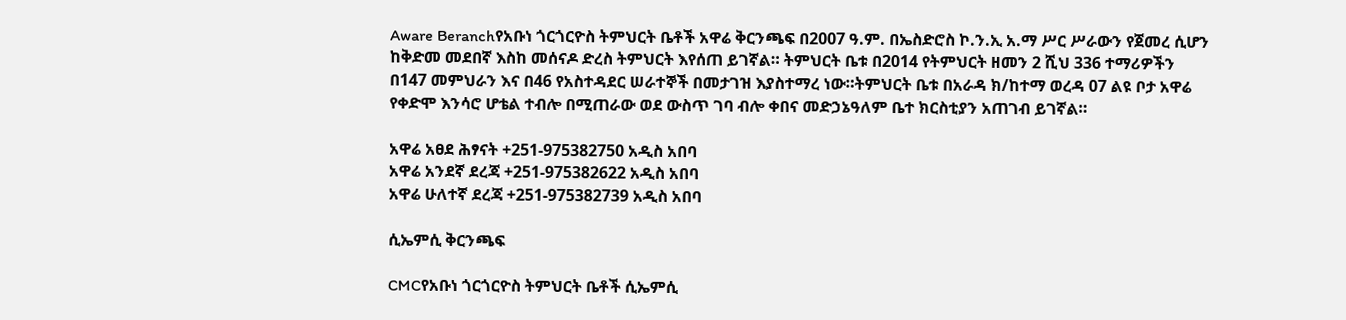Aware Beranchየአቡነ ጎርጎርዮስ ትምህርት ቤቶች አዋሬ ቅርንጫፍ በ2007 ዓ.ም. በኤስድሮስ ኮ.ን.ኢ አ.ማ ሥር ሥራውን የጀመረ ሲሆን ከቅድመ መደበኛ እስከ መሰናዶ ድረስ ትምህርት እየሰጠ ይገኛል። ትምህርት ቤቱ በ2014 የትምህርት ዘመን 2 ሺህ 336 ተማሪዎችን በ147 መምህራን እና በ46 የአስተዳደር ሠራተኞች በመታገዝ እያስተማረ ነው።ትምህርት ቤቱ በአራዳ ክ/ከተማ ወረዳ 07 ልዩ ቦታ አዋሬ የቀድሞ እንሳሮ ሆቴል ተብሎ በሚጠራው ወደ ውስጥ ገባ ብሎ ቀበና መድኃኔዓለም ቤተ ክርስቲያን አጠገብ ይገኛል።

አዋሬ አፀደ ሕፃናት +251-975382750 አዲስ አበባ
አዋሬ አንደኛ ደረጃ +251-975382622 አዲስ አበባ
አዋሬ ሁለተኛ ደረጃ +251-975382739 አዲስ አበባ

ሲኤምሲ ቅርንጫፍ

CMCየአቡነ ጎርጎርዮስ ትምህርት ቤቶች ሲኤምሲ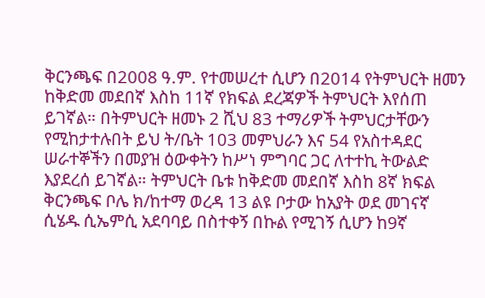ቅርንጫፍ በ2008 ዓ.ም. የተመሠረተ ሲሆን በ2014 የትምህርት ዘመን ከቅድመ መደበኛ እስከ 11ኛ የክፍል ደረጃዎች ትምህርት እየሰጠ ይገኛል። በትምህርት ዘመኑ 2 ሺህ 83 ተማሪዎች ትምህርታቸውን የሚከታተሉበት ይህ ት/ቤት 103 መምህራን እና 54 የአስተዳደር ሠራተኞችን በመያዝ ዕውቀትን ከሥነ ምግባር ጋር ለተተኪ ትውልድ እያደረሰ ይገኛል። ትምህርት ቤቱ ከቅድመ መደበኛ እስከ 8ኛ ክፍል ቅርንጫፍ ቦሌ ክ/ከተማ ወረዳ 13 ልዩ ቦታው ከአያት ወደ መገናኛ ሲሄዱ ሲኤምሲ አደባባይ በስተቀኝ በኩል የሚገኝ ሲሆን ከ9ኛ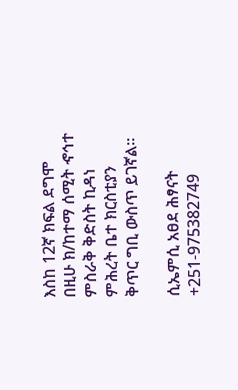እስከ 12ኛ ክፍል ደግሞ በዚሁ ክ/ከተማ ሰሚት ኆኅተ ምስራቅ ቅድስት ኪዳነ ምሕረት ቤተ ክርስቲያን ቅጥር ግቢ ውስጥ ይገኛል።

ሲኤምሲ አፀደ ሕፃናት +251-975382749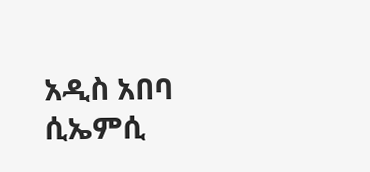አዲስ አበባ
ሲኤምሲ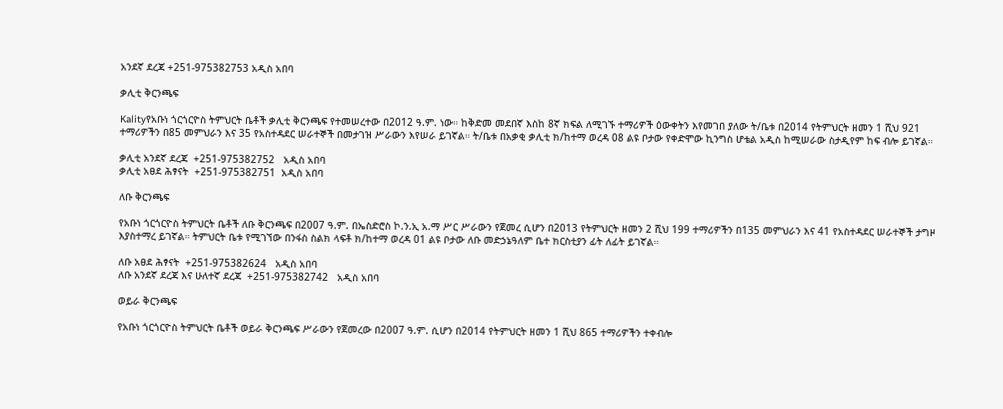አንደኛ ደረጃ +251-975382753 አዲስ አበባ

ቃሊቲ ቅርንጫፍ

Kalityየአቡነ ጎርጎርዮስ ትምህርት ቤቶች ቃሊቲ ቅርንጫፍ የተመሠረተው በ2012 ዓ.ም. ነው። ከቅድመ መደበኛ እስከ 8ኛ ክፍል ለሚገኙ ተማሪዎች ዕውቀትን እየመገበ ያለው ት/ቤቱ በ2014 የትምህርት ዘመን 1 ሺህ 921 ተማሪዎችን በ85 መምህራን እና 35 የአስተዳደር ሠራተኞች በመታገዝ ሥራውን እየሠራ ይገኛል። ት/ቤቱ በአቃቂ ቃሊቲ ክ/ከተማ ወረዳ 08 ልዩ ቦታው የቀድሞው ኪንግስ ሆቴል አዲስ ከሚሠራው ስታዲየም ከፍ ብሎ ይገኛል።

ቃሊቲ አንደኛ ደረጃ  +251-975382752   አዲስ አበባ
ቃሊቲ አፀደ ሕፃናት  +251-975382751  አዲስ አበባ

ለቡ ቅርንጫፍ

የአቡነ ጎርጎርዮስ ትምህርት ቤቶች ለቡ ቅርንጫፍ በ2007 ዓ.ም. በኤስድሮስ ኮ.ን.ኢ አ.ማ ሥር ሥራውን የጀመረ ሲሆን በ2013 የትምህርት ዘመን 2 ሺህ 199 ተማሪዎችን በ135 መምህራን እና 41 የአስተዳደር ሠራተኞች ታግዞ እያስተማረ ይገኛል። ትምህርት ቤቱ የሚገኘው በንፋስ ስልክ ላፍቶ ክ/ከተማ ወረዳ 01 ልዩ ቦታው ለቡ መድኃኔዓለም ቤተ ክርስቲያን ፊት ለፊት ይገኛል።

ለቡ አፀደ ሕፃናት  +251-975382624   አዲስ አበባ
ለቡ አንደኛ ደረጃ እና ሁለተኛ ደረጃ  +251-975382742   አዲስ አበባ

ወይራ ቅርንጫፍ

የአቡነ ጎርጎርዮስ ትምህርት ቤቶች ወይራ ቅርንጫፍ ሥራውን የጀመረው በ2007 ዓ.ም. ሲሆን በ2014 የትምህርት ዘመን 1 ሺህ 865 ተማሪዎችን ተቀብሎ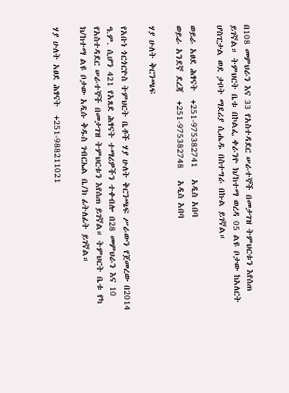በ108 መምህራን እና 33 የአስተዳደር ሠራተኞች በመታገዝ ትምህርቱን እየሰጠ ይገኛል። ትምህርት ቤቱ በኮልፌ ቀራንዮ ክ/ከተማ ወረዳ 05 ልዩ ቦታው ከአለርት ሆስፒታል ወደ ታቦት ማደሪያ ሲሔዱ በስተግራ በኩል ይገኛል።

ወይራ አፀደ ሕፃናት  +251-975382741   አዲስ አበባ
ወይራ አንደኛ ደረጃ  +251-975382748   አዲስ አበባ

ሃያ ሁለት ቅርንጫፍ

የአቡነ ጎርጎርዮስ ትምህርት ቤቶች ሃያ ሁለት ቅርንጫፍ ሥራውን የጀመረው በ2014 ዓ.ም. ሲሆን 421 የአጸደ ሕፃናት ተማሪዎችን ተቀብሎ በ28 መምህራን እና 10 የአስተዳደር ሠራተኞች በመታገዝ ትምህርቱን እየሰጠ ይገኛል። ትምህርት ቤቱ የካ ክ/ከተማ ልዩ ቦታው አዲሱ ቅዱስ ገብርኤል ቤ/ክ ፊትለፊት ይገኛል።

ሃያ ሁለት አፀደ ሕፃናት  +251-988211021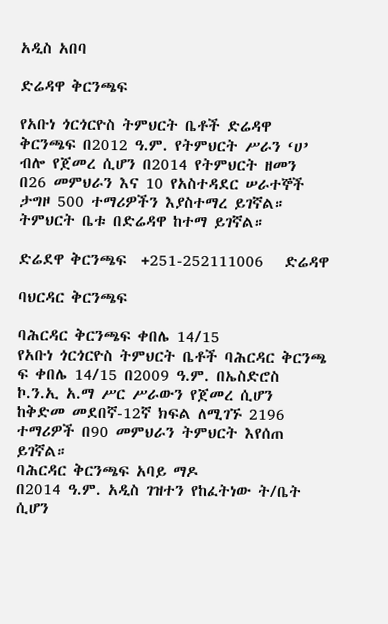አዲስ አበባ

ድሬዳዋ ቅርንጫፍ

የአቡነ ጎርጎርዮስ ትምህርት ቤቶች ድሬዳዋ ቅርንጫፍ በ2012 ዓ.ም. የትምህርት ሥራን ‘ሀ’ ብሎ የጀመረ ሲሆን በ2014 የትምህርት ዘመን በ26 መምህራን እና 10 የአስተዳደር ሠራተኞች ታግዞ 500 ተማሪዎችን እያስተማረ ይገኛል። ትምህርት ቤቱ በድሬዳዋ ከተማ ይገኛል።

ድሬደዋ ቅርንጫፍ  +251-252111006   ድሬዳዋ

ባህርዳር ቅርንጫፍ

ባሕርዳር ቅርንጫፍ ቀበሌ 14/15
የአቡነ ጎርጎርዮስ ትምህርት ቤቶች ባሕርዳር ቅርንጫ ፍ ቀበሌ 14/15 በ2009 ዓ.ም. በኤስድሮስ ኮ.ን.ኢ አ.ማ ሥር ሥራውን የጀመረ ሲሆን ከቅድመ መደበኛ-12ኛ ክፍል ለሚገኙ 2196 ተማሪዎች በ90 መምህራን ትምህርት እየሰጠ
ይገኛል።
ባሕርዳር ቅርንጫፍ አባይ ማዶ
በ2014 ዓ.ም. አዲስ ገዝተን የከፈትነው ት/ቤት ሲሆን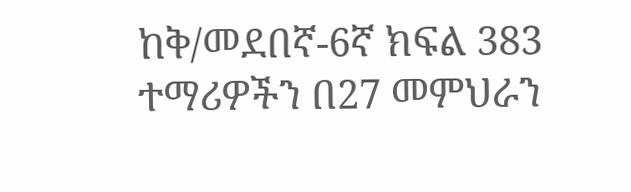ከቅ/መደበኛ-6ኛ ክፍል 383 ተማሪዎችን በ27 መምህራን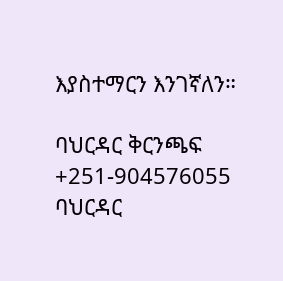እያስተማርን እንገኛለን።

ባህርዳር ቅርንጫፍ  +251-904576055 ባህርዳር